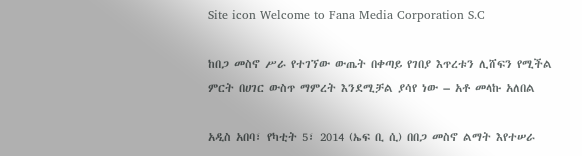Site icon Welcome to Fana Media Corporation S.C

ከበጋ መስኖ ሥራ የተገኘው ውጤት በቀጣይ የገበያ እጥረቱን ሊሸፍን የሚችል ምርት በሀገር ውስጥ ማምረት እንደሚቻል ያሳየ ነው – አቶ መላኩ አለበል

አዲስ አበባ፣ የካቲት 5፣ 2014 (ኤፍ ቢ ሲ) በበጋ መስኖ ልማት እየተሠራ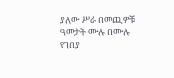ያለው ሥራ በመጪዎቹ ዓመታት ሙሉ በሙሉ የገበያ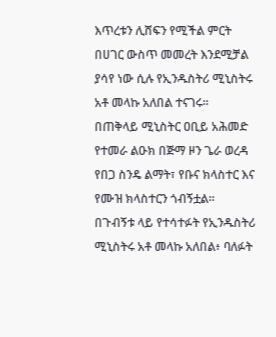እጥረቱን ሊሸፍን የሚችል ምርት በሀገር ውስጥ መመረት እንደሚቻል ያሳየ ነው ሲሉ የኢንዱስትሪ ሚኒስትሩ አቶ መላኩ አለበል ተናገሩ፡፡
በጠቅላይ ሚኒስትር ዐቢይ አሕመድ የተመራ ልዑክ በጅማ ዞን ጌራ ወረዳ የበጋ ስንዴ ልማት፣ የቡና ክላስተር እና የሙዝ ክላስተርን ጎብኝቷል፡፡
በጉብኝቱ ላይ የተሳተፉት የኢንዱስትሪ ሚኒስትሩ አቶ መላኩ አለበል፥ ባለፉት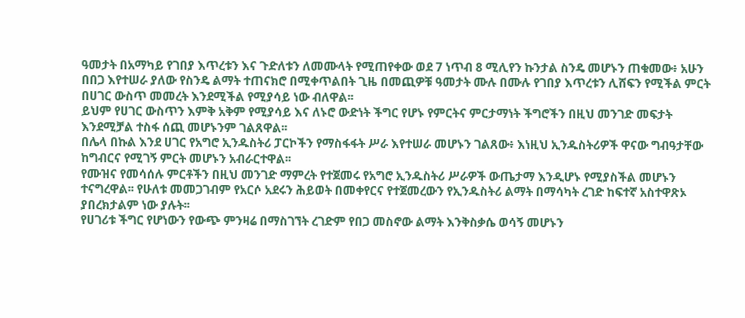ዓመታት በአማካይ የገበያ እጥረቱን እና ጉድለቱን ለመሙላት የሚጠየቀው ወደ 7 ነጥብ 8 ሚሊየን ኩንታል ስንዴ መሆኑን ጠቁመው፥ አሁን በበጋ እየተሠራ ያለው የስንዴ ልማት ተጠናክሮ በሚቀጥልበት ጊዜ በመጪዎቹ ዓመታት ሙሉ በሙሉ የገበያ እጥረቱን ሊሸፍን የሚችል ምርት በሀገር ውስጥ መመረት እንደሚችል የሚያሳይ ነው ብለዋል፡፡
ይህም የሀገር ውስጥን እምቅ አቅም የሚያሳይ እና ለኑሮ ውድነት ችግር የሆኑ የምርትና ምርታማነት ችግሮችን በዚህ መንገድ መፍታት እንደሚቻል ተስፋ ሰጪ መሆኑንም ገልጸዋል፡፡
በሌላ በኩል እንደ ሀገር የአግሮ ኢንዱስትሪ ፓርኮችን የማስፋፋት ሥራ እየተሠራ መሆኑን ገልጸው፥ እነዚህ ኢንዱስትሪዎች ዋናው ግብዓታቸው ከግብርና የሚገኝ ምርት መሆኑን አብራርተዋል፡፡
የሙዝና የመሳሰሉ ምርቶችን በዚህ መንገድ ማምረት የተጀመሩ የአግሮ ኢንዱስትሪ ሥራዎች ውጤታማ እንዲሆኑ የሚያስችል መሆኑን ተናግረዋል፡፡ የሁለቱ መመጋገብም የአርሶ አደሩን ሕይወት በመቀየርና የተጀመረውን የኢንዱስትሪ ልማት በማሳካት ረገድ ከፍተኛ አስተዋጽኦ ያበረክታልም ነው ያሉት፡፡
የሀገሪቱ ችግር የሆነውን የውጭ ምንዛሬ በማስገኘት ረገድም የበጋ መስኖው ልማት እንቅስቃሴ ወሳኝ መሆኑን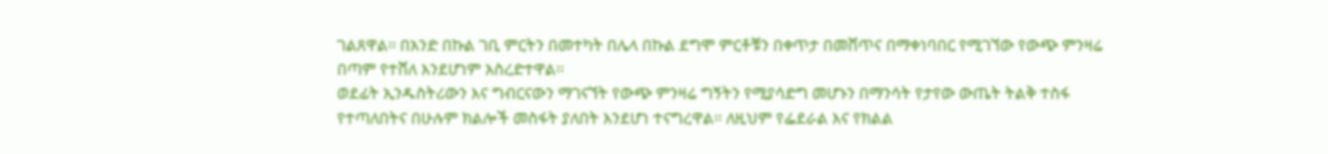ገልጸዋል፡፡ በአንድ በኩል ገቢ ምርትን በመተካት በሌላ በኩል ደግሞ ምርቶቹን በቀጥታ በመሸጥና በማቀነባበር የሚገኘው የውጭ ምንዛሬ በጣም የተሸለ እንደሆነም አስረድተዋል፡፡
ወደፊት ኢንዱስትሪውን እና ግብርናውን ማገናኘት የውጭ ምንዛሬ ግኝትን የሚያሳድግ መሆኑን በማንሳት የታየው ውጤት ትልቅ ተስፋ የተጣለበትና በሁሉም ክልሎች መስፋት ያለበት እንደሆነ ተናግረዋል፡፡ ለዚህም የፌደራል እና የክልል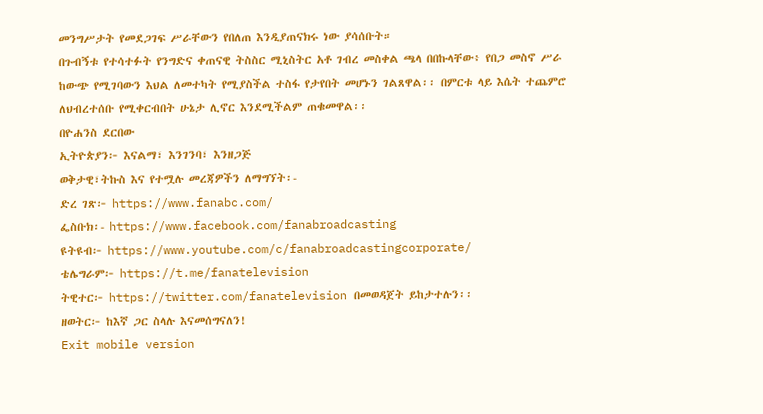መንግሥታት የመደጋገፍ ሥራቸውን የበለጠ እንዲያጠናክሩ ነው ያሳሰቡት።
በጉብኝቱ የተሳተፉት የንግድና ቀጠናዊ ትስስር ሚኒስትር አቶ ገብረ መስቀል ጫላ በበኩላቸው፥ የበጋ መስኖ ሥራ ከውጭ የሚገባውን እህል ለመተካት የሚያስችል ተስፋ የታየበት መሆኑን ገልጸዋል፡፡ በምርቱ ላይ እሴት ተጨምሮ ለህብረተሰቡ የሚቀርብበት ሁኔታ ሊኖር እንደሚችልም ጠቁመዋል፡፡
በዮሐንስ ደርበው
ኢትዮጵያን፦ እናልማ፣ እንገንባ፣ እንዘጋጅ
ወቅታዊ፣ትኩስ እና የተሟሉ መረጃዎችን ለማግኘት፡-
ድረ ገጽ፦ https://www.fanabc.com/
ፌስቡክ፡- https://www.facebook.com/fanabroadcasting
ዩትዩብ፦ https://www.youtube.com/c/fanabroadcastingcorporate/
ቴሌግራም፦ https://t.me/fanatelevision
ትዊተር፦ https://twitter.com/fanatelevision በመወዳጀት ይከታተሉን፡፡
ዘወትር፦ ከእኛ ጋር ስላሉ እናመሰግናለን!
Exit mobile version